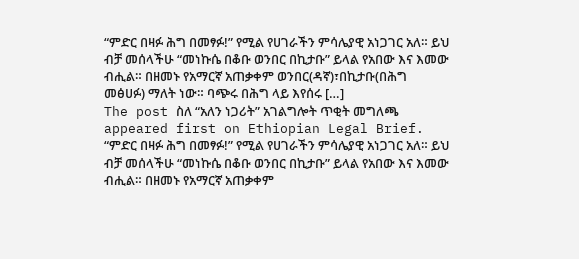“ምድር በዛፉ ሕግ በመፃፉ!” የሚል የሀገራችን ምሳሌያዊ አነጋገር አለ። ይህ ብቻ መሰላችሁ “መነኩሴ በቆቡ ወንበር በኪታቡ” ይላል የአበው እና እመው ብሒል። በዘመኑ የአማርኛ አጠቃቀም ወንበር(ዳኛ)፣በኪታቡ(በሕግ መፅሀፉ) ማለት ነው። ባጭሩ በሕግ ላይ እየሰሩ […]
The post ስለ “አለን ነጋሪት” አገልግሎት ጥቂት መግለጫ appeared first on Ethiopian Legal Brief.
“ምድር በዛፉ ሕግ በመፃፉ!” የሚል የሀገራችን ምሳሌያዊ አነጋገር አለ። ይህ ብቻ መሰላችሁ “መነኩሴ በቆቡ ወንበር በኪታቡ” ይላል የአበው እና እመው ብሒል። በዘመኑ የአማርኛ አጠቃቀም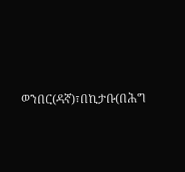ወንበር(ዳኛ)፣በኪታቡ(በሕግ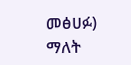መፅሀፉ) ማለት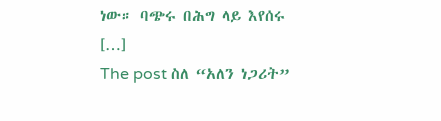ነው። ባጭሩ በሕግ ላይ እየሰሩ […]
The post ስለ “አለን ነጋሪት”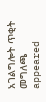አገልግሎት ጥቂት መግለጫ appeared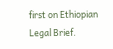first on Ethiopian Legal Brief.